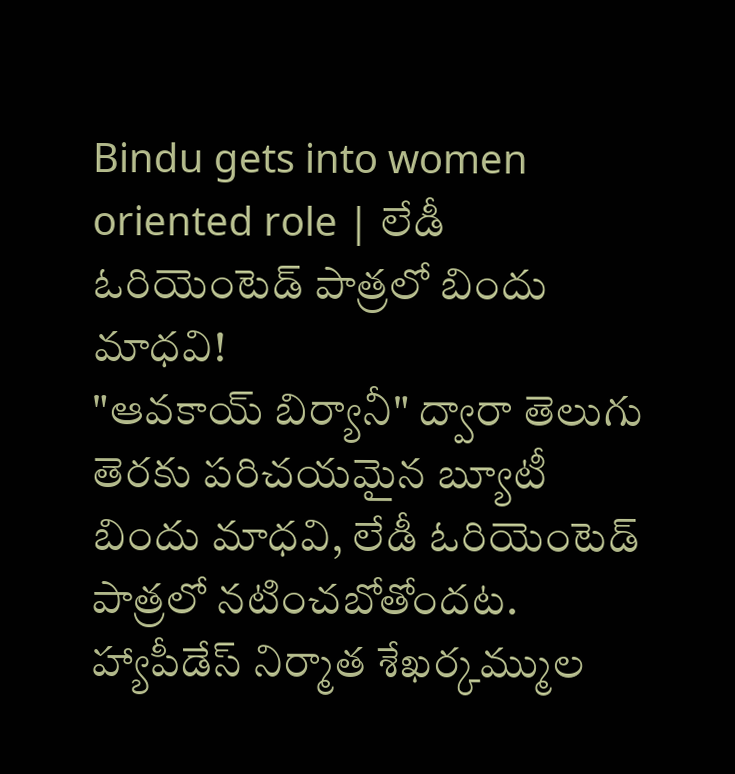Bindu gets into women oriented role | లేడీ ఓరియెంటెడ్ పాత్రలో బిందు మాధవి!
"ఆవకాయ్ బిర్యానీ" ద్వారా తెలుగు తెరకు పరిచయమైన బ్యూటీ బిందు మాధవి, లేడీ ఓరియెంటెడ్ పాత్రలో నటించబోతోందట.
హ్యాపీడేస్ నిర్మాత శేఖర్కమ్ముల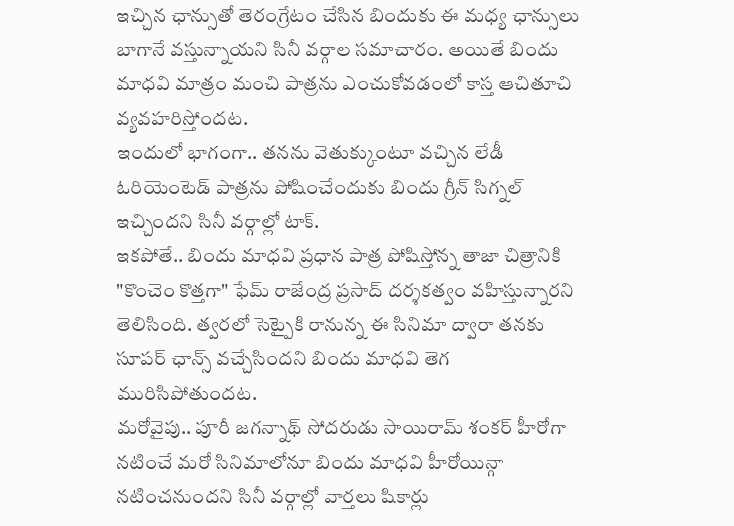ఇచ్చిన ఛాన్సుతో తెరంగ్రేటం చేసిన బిందుకు ఈ మధ్య ఛాన్సులు బాగానే వస్తున్నాయని సినీ వర్గాల సమాచారం. అయితే బిందు మాధవి మాత్రం మంచి పాత్రను ఎంచుకోవడంలో కాస్త ఆచితూచి వ్యవహరిస్తోందట.
ఇందులో భాగంగా.. తనను వెతుక్కుంటూ వచ్చిన లేడీ ఓరియెంటెడ్ పాత్రను పోషించేందుకు బిందు గ్రీన్ సిగ్నల్ ఇచ్చిందని సినీ వర్గాల్లో టాక్.
ఇకపోతే.. బిందు మాధవి ప్రధాన పాత్ర పోషిస్తోన్న తాజా చిత్రానికి "కొంచెం కొత్తగా" ఫేమ్ రాజేంద్ర ప్రసాద్ దర్శకత్వం వహిస్తున్నారని తెలిసింది. త్వరలో సెట్పైకి రానున్న ఈ సినిమా ద్వారా తనకు సూపర్ ఛాన్స్ వచ్చేసిందని బిందు మాధవి తెగ మురిసిపోతుందట.
మరోవైపు.. పూరీ జగన్నాథ్ సోదరుడు సాయిరామ్ శంకర్ హీరోగా నటించే మరో సినిమాలోనూ బిందు మాధవి హీరోయిన్గా నటించనుందని సినీ వర్గాల్లో వార్తలు షికార్లు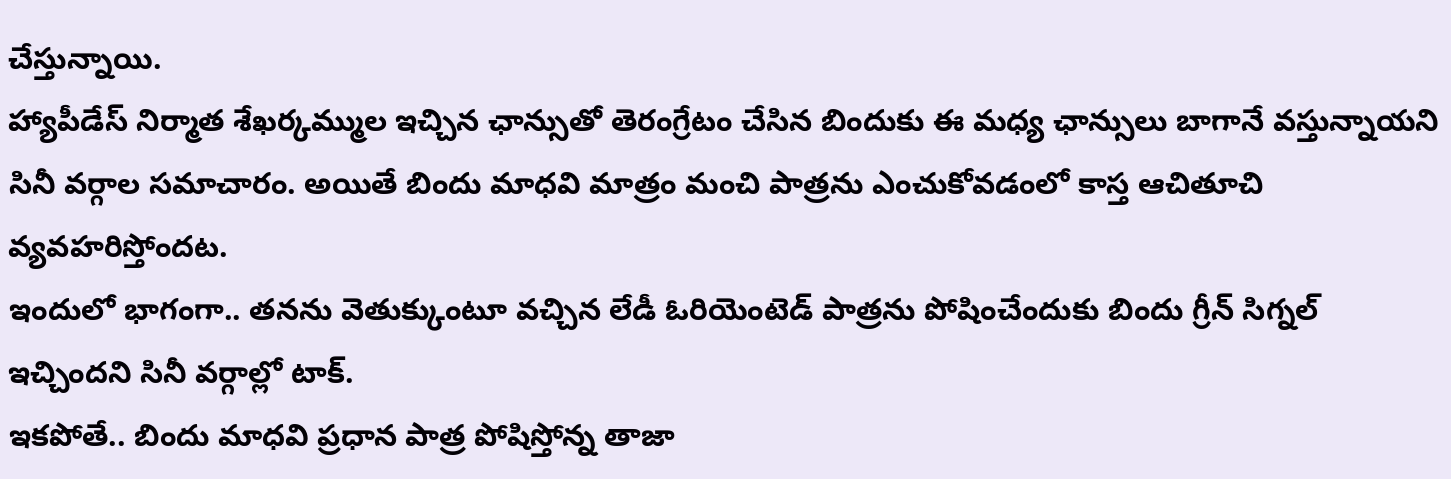చేస్తున్నాయి.
హ్యాపీడేస్ నిర్మాత శేఖర్కమ్ముల ఇచ్చిన ఛాన్సుతో తెరంగ్రేటం చేసిన బిందుకు ఈ మధ్య ఛాన్సులు బాగానే వస్తున్నాయని సినీ వర్గాల సమాచారం. అయితే బిందు మాధవి మాత్రం మంచి పాత్రను ఎంచుకోవడంలో కాస్త ఆచితూచి వ్యవహరిస్తోందట.
ఇందులో భాగంగా.. తనను వెతుక్కుంటూ వచ్చిన లేడీ ఓరియెంటెడ్ పాత్రను పోషించేందుకు బిందు గ్రీన్ సిగ్నల్ ఇచ్చిందని సినీ వర్గాల్లో టాక్.
ఇకపోతే.. బిందు మాధవి ప్రధాన పాత్ర పోషిస్తోన్న తాజా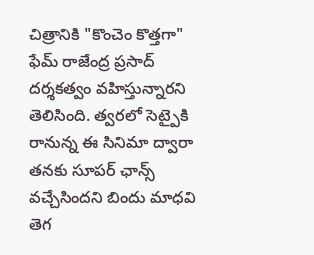చిత్రానికి "కొంచెం కొత్తగా" ఫేమ్ రాజేంద్ర ప్రసాద్ దర్శకత్వం వహిస్తున్నారని తెలిసింది. త్వరలో సెట్పైకి రానున్న ఈ సినిమా ద్వారా తనకు సూపర్ ఛాన్స్ వచ్చేసిందని బిందు మాధవి తెగ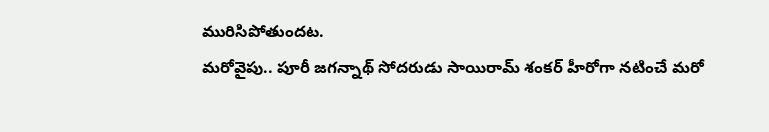మురిసిపోతుందట.
మరోవైపు.. పూరీ జగన్నాథ్ సోదరుడు సాయిరామ్ శంకర్ హీరోగా నటించే మరో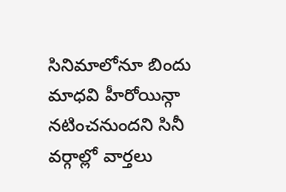సినిమాలోనూ బిందు మాధవి హీరోయిన్గా నటించనుందని సినీ వర్గాల్లో వార్తలు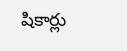షికార్లు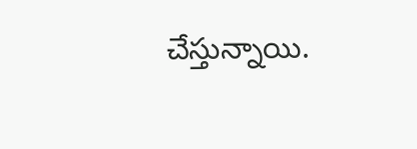చేస్తున్నాయి.